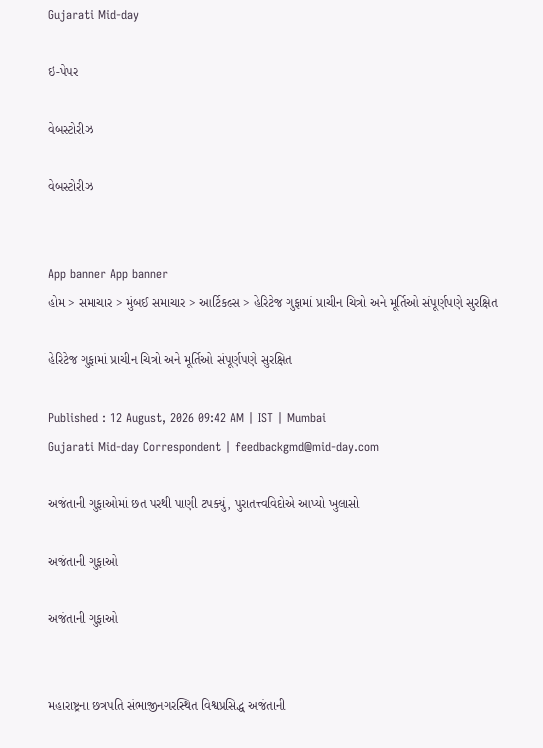Gujarati Mid-day

ઇ-પેપર

વેબસ્ટોરીઝ

વેબસ્ટોરીઝ


App banner App banner
હોમ > સમાચાર > મુંબઈ સમાચાર > આર્ટિકલ્સ > હેરિટેજ ગુફામાં પ્રાચીન ચિત્રો અને મૂર્તિઓ સંપૂર્ણપણે સુરક્ષિત

હેરિટેજ ગુફામાં પ્રાચીન ચિત્રો અને મૂર્તિઓ સંપૂર્ણપણે સુરક્ષિત

Published : 12 August, 2026 09:42 AM | IST | Mumbai
Gujarati Mid-day Correspondent | feedbackgmd@mid-day.com

અજંતાની ગુફાઓમાં છત પરથી પાણી ટપક્યું, પુરાતત્ત્વવિદોએ આપ્યો ખુલાસો

અજંતાની ગુફાઓ

અજંતાની ગુફાઓ


મહારાષ્ટ્રના છત્રપતિ સંભાજીનગરસ્થિત વિશ્વપ્રસિદ્ધ અજંતાની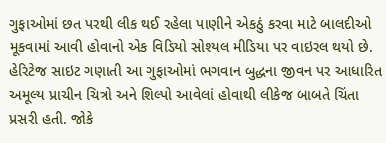ગુફાઓમાં છત પરથી લીક થઈ રહેલા પાણીને એકઠું કરવા માટે બાલદીઓ મૂકવામાં આવી હોવાનો એક વિડિયો સોશ્યલ મીડિયા પર વાઇરલ થયો છે. હેરિટેજ સાઇટ ગણાતી આ ગુફાઓમાં ભગવાન બુદ્ધના જીવન પર આધારિત અમૂલ્ય પ્રાચીન ચિત્રો અને શિલ્પો આવેલાં હોવાથી લીકેજ બાબતે ચિંતા પ્રસરી હતી. જોકે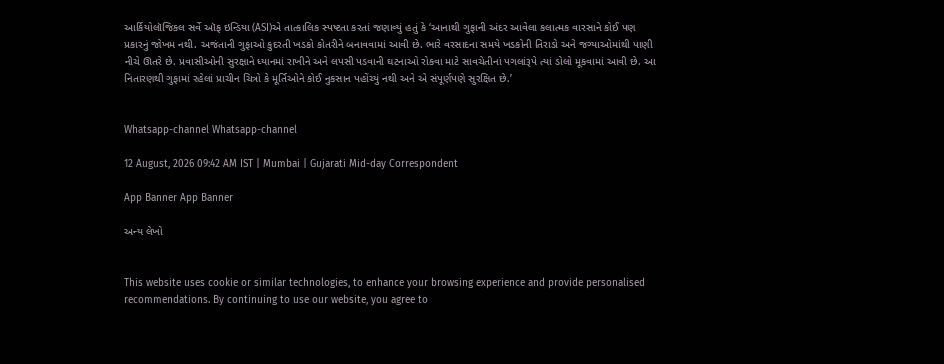આર્કિયોલૉજિકલ સર્વે ઑફ ઇન્ડિયા (ASI)એ તાત્કાલિક સ્પષ્ટતા કરતાં જણાવ્યું હતું કે ‘આનાથી ગુફાની અંદર આવેલા કલાત્મક વારસાને કોઈ પણ પ્રકારનું જોખમ નથી. અજંતાની ગુફાઓ કુદરતી ખડકો કોતરીને બનાવવામાં આવી છે. ભારે વરસાદના સમયે ખડકોની તિરાડો અને જગ્યાઓમાંથી પાણી નીચે ઊતરે છે. પ્રવાસીઓની સુરક્ષાને ધ્યાનમાં રાખીને અને લપસી પડવાની ઘટનાઓ રોકવા માટે સાવચેતીનાં પગલાંરૂપે ત્યાં ડોલો મૂકવામાં આવી છે. આ નિતારણથી ગુફામાં રહેલાં પ્રાચીન ચિત્રો કે મૂર્તિઓને કોઈ નુકસાન પહોંચ્યું નથી અને એ સંપૂર્ણપણે સુરક્ષિત છે.’


Whatsapp-channel Whatsapp-channel

12 August, 2026 09:42 AM IST | Mumbai | Gujarati Mid-day Correspondent

App Banner App Banner

અન્ય લેખો


This website uses cookie or similar technologies, to enhance your browsing experience and provide personalised recommendations. By continuing to use our website, you agree to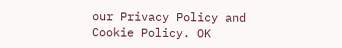our Privacy Policy and Cookie Policy. OK